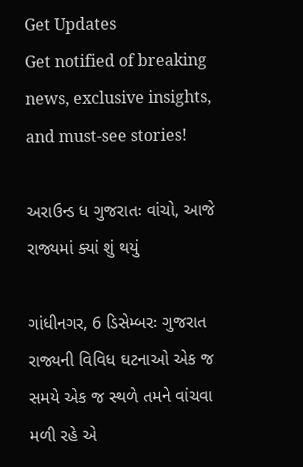Get Updates
Get notified of breaking news, exclusive insights, and must-see stories!

અરાઉન્ડ ધ ગુજરાતઃ વાંચો, આજે રાજ્યમાં ક્યાં શું થયું

ગાંધીનગર, 6 ડિસેમ્બરઃ ગુજરાત રાજ્યની વિવિધ ઘટનાઓ એક જ સમયે એક જ સ્થળે તમને વાંચવા મળી રહે એ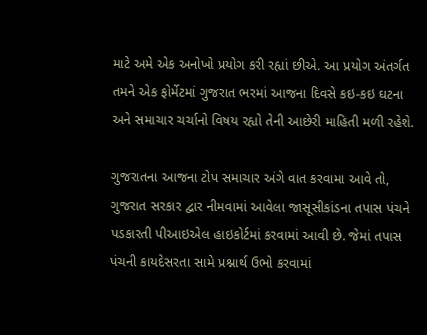માટે અમે એક અનોખો પ્રયોગ કરી રહ્યાં છીએ. આ પ્રયોગ અંતર્ગત તમને એક ફોર્મેટમાં ગુજરાત ભરમાં આજના દિવસે કઇ-કઇ ઘટના અને સમાચાર ચર્ચાનો વિષય રહ્યો તેની આછેરી માહિતી મળી રહેશે.

ગુજરાતના આજના ટોપ સમાચાર અંગે વાત કરવામા આવે તો, ગુજરાત સરકાર દ્વાર નીમવામાં આવેલા જાસૂસીકાંડના તપાસ પંચને પડકારતી પીઆઇએલ હાઇકોર્ટમાં કરવામાં આવી છે. જેમાં તપાસ પંચની કાયદેસરતા સામે પ્રશ્નાર્થ ઉભો કરવામાં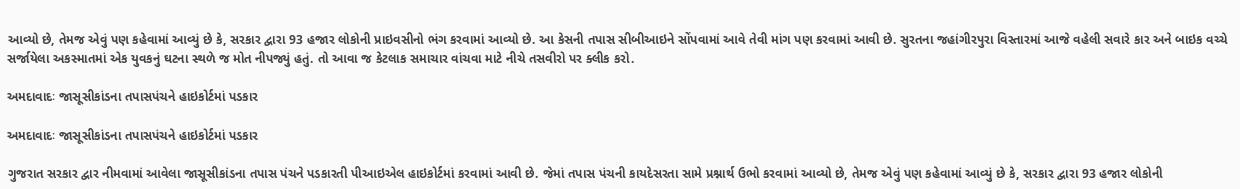આવ્યો છે, તેમજ એવું પણ કહેવામાં આવ્યું છે કે, સરકાર દ્વારા 93 હજાર લોકોની પ્રાઇવસીનો ભંગ કરવામાં આવ્યો છે. આ કેસની તપાસ સીબીઆઇને સોંપવામાં આવે તેવી માંગ પણ કરવામાં આવી છે. સુરતના જહાંગીરપુરા વિસ્તારમાં આજે વહેલી સવારે કાર અને બાઇક વચ્ચે સર્જાયેલા અકસ્માતમાં એક યુવકનું ઘટના સ્થળે જ મોત નીપજ્યું હતું. તો આવા જ કેટલાક સમાચાર વાંચવા માટે નીચે તસવીરો પર ક્લીક કરો.

અમદાવાદઃ જાસૂસીકાંડના તપાસપંચને હાઇકોર્ટમાં પડકાર

અમદાવાદઃ જાસૂસીકાંડના તપાસપંચને હાઇકોર્ટમાં પડકાર

ગુજરાત સરકાર દ્વાર નીમવામાં આવેલા જાસૂસીકાંડના તપાસ પંચને પડકારતી પીઆઇએલ હાઇકોર્ટમાં કરવામાં આવી છે. જેમાં તપાસ પંચની કાયદેસરતા સામે પ્રશ્નાર્થ ઉભો કરવામાં આવ્યો છે, તેમજ એવું પણ કહેવામાં આવ્યું છે કે, સરકાર દ્વારા 93 હજાર લોકોની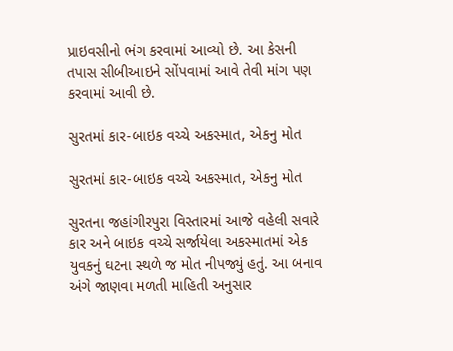પ્રાઇવસીનો ભંગ કરવામાં આવ્યો છે. આ કેસની તપાસ સીબીઆઇને સોંપવામાં આવે તેવી માંગ પણ કરવામાં આવી છે.

સુરતમાં કાર-બાઇક વચ્ચે અકસ્માત, એકનુ મોત

સુરતમાં કાર-બાઇક વચ્ચે અકસ્માત, એકનુ મોત

સુરતના જહાંગીરપુરા વિસ્તારમાં આજે વહેલી સવારે કાર અને બાઇક વચ્ચે સર્જાયેલા અકસ્માતમાં એક યુવકનું ઘટના સ્થળે જ મોત નીપજ્યું હતું. આ બનાવ અંગે જાણવા મળતી માહિતી અનુસાર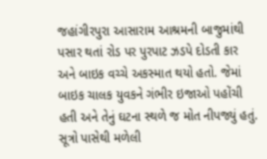જહાંગીરપુરા આસારામ આશ્રમની બાજુમાંથી પસાર થતાં રોડ પર પુરપાટ ઝડપે દોડતી કાર અને બાઇક વચ્ચે અકસ્માત થયો હતો. જેમાં બાઇક ચાલક યુવકને ગંભીર ઇજાઓ પહોંચી હતી અને તેનું ઘટના સ્થળે જ મોત નીપજ્યું હતું. સૂત્રો પાસેથી મળેલી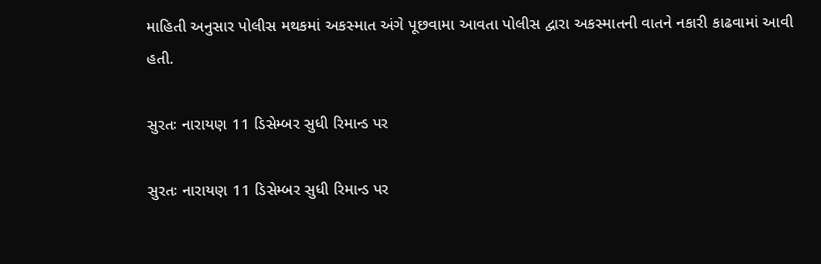માહિતી અનુસાર પોલીસ મથકમાં અકસ્માત અંગે પૂછવામા આવતા પોલીસ દ્વારા અકસ્માતની વાતને નકારી કાઢવામાં આવી હતી.

સુરતઃ નારાયણ 11 ડિસેમ્બર સુધી રિમાન્ડ પર

સુરતઃ નારાયણ 11 ડિસેમ્બર સુધી રિમાન્ડ પર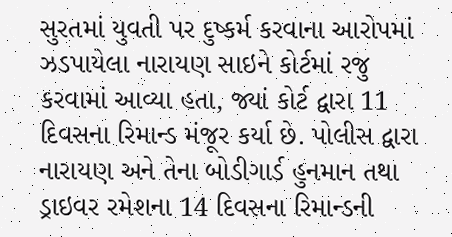સુરતમાં યુવતી પર દુષ્કર્મ કરવાના આરોપમાં ઝડપાયેલા નારાયણ સાઇને કોર્ટમાં રજુ કરવામાં આવ્યા હતા, જ્યાં કોર્ટ દ્વારા 11 દિવસના રિમાન્ડ મંજૂર કર્યા છે. પોલીસ દ્વારા નારાયણ અને તેના બોડીગાર્ડ હુનમાન તથા ડ્રાઇવર રમેશના 14 દિવસના રિમાન્ડની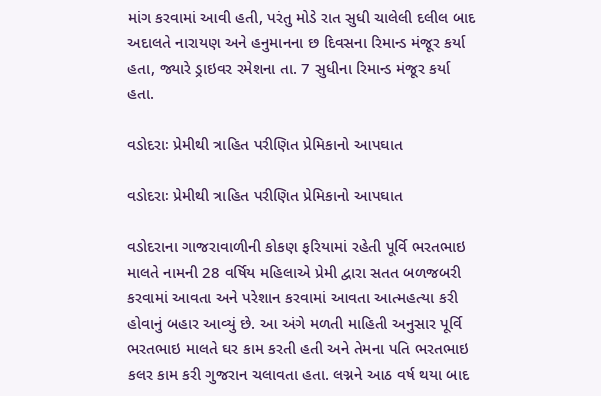માંગ કરવામાં આવી હતી, પરંતુ મોડે રાત સુધી ચાલેલી દલીલ બાદ અદાલતે નારાયણ અને હનુમાનના છ દિવસના રિમાન્ડ મંજૂર કર્યા હતા, જ્યારે ડ્રાઇવર રમેશના તા. 7 સુધીના રિમાન્ડ મંજૂર કર્યા હતા.

વડોદરાઃ પ્રેમીથી ત્રાહિત પરીણિત પ્રેમિકાનો આપઘાત

વડોદરાઃ પ્રેમીથી ત્રાહિત પરીણિત પ્રેમિકાનો આપઘાત

વડોદરાના ગાજરાવાળીની કોકણ ફરિયામાં રહેતી પૂર્વિ ભરતભાઇ માલતે નામની 28 વર્ષિય મહિલાએ પ્રેમી દ્વારા સતત બળજબરી કરવામાં આવતા અને પરેશાન કરવામાં આવતા આત્મહત્યા કરી હોવાનું બહાર આવ્યું છે. આ અંગે મળતી માહિતી અનુસાર પૂર્વિ ભરતભાઇ માલતે ઘર કામ કરતી હતી અને તેમના પતિ ભરતભાઇ કલર કામ કરી ગુજરાન ચલાવતા હતા. લગ્નને આઠ વર્ષ થયા બાદ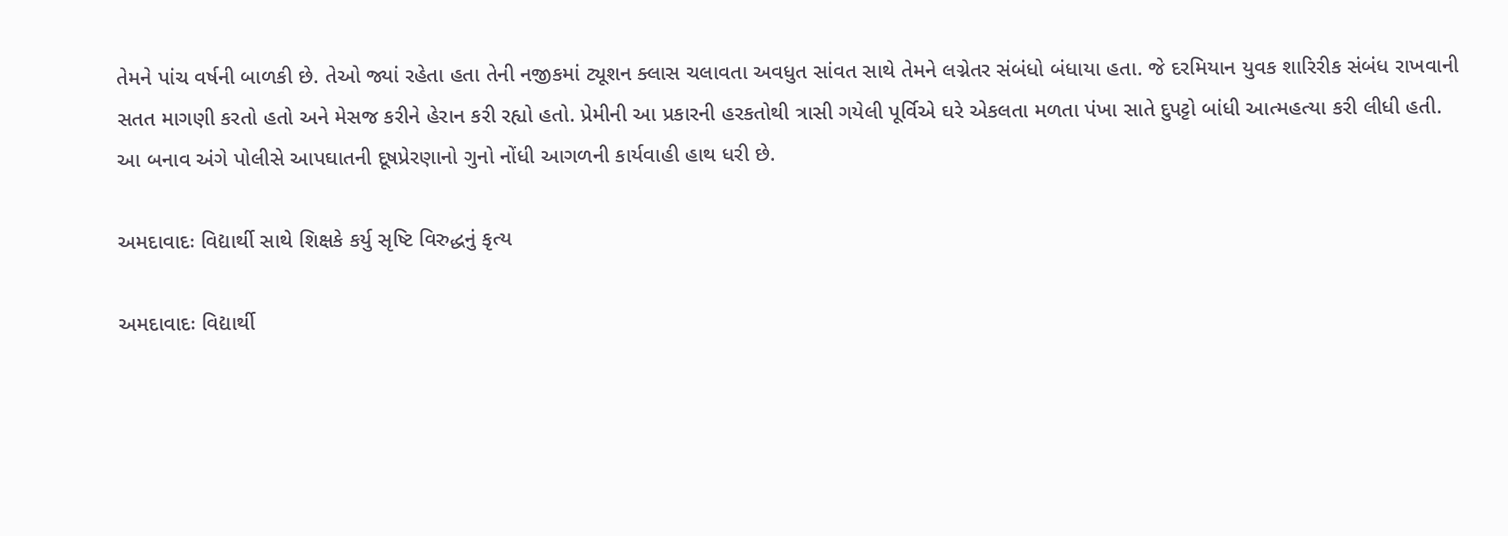તેમને પાંચ વર્ષની બાળકી છે. તેઓ જ્યાં રહેતા હતા તેની નજીકમાં ટ્યૂશન ક્લાસ ચલાવતા અવધુત સાંવત સાથે તેમને લગ્નેતર સંબંધો બંધાયા હતા. જે દરમિયાન યુવક શારિરીક સંબંધ રાખવાની સતત માગણી કરતો હતો અને મેસજ કરીને હેરાન કરી રહ્યો હતો. પ્રેમીની આ પ્રકારની હરકતોથી ત્રાસી ગયેલી પૂર્વિએ ઘરે એકલતા મળતા પંખા સાતે દુપટ્ટો બાંધી આત્મહત્યા કરી લીધી હતી. આ બનાવ અંગે પોલીસે આપઘાતની દૂષપ્રેરણાનો ગુનો નોંધી આગળની કાર્યવાહી હાથ ધરી છે.

અમદાવાદઃ વિદ્યાર્થી સાથે શિક્ષકે કર્યુ સૃષ્ટિ વિરુદ્ધનું કૃત્ય

અમદાવાદઃ વિદ્યાર્થી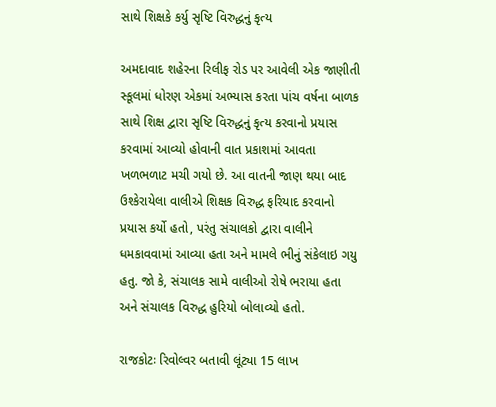સાથે શિક્ષકે કર્યુ સૃષ્ટિ વિરુદ્ધનું કૃત્ય

અમદાવાદ શહેરના રિલીફ રોડ પર આવેલી એક જાણીતી સ્કૂલમાં ધોરણ એકમાં અભ્યાસ કરતા પાંચ વર્ષના બાળક સાથે શિક્ષ દ્વારા સૃષ્ટિ વિરુદ્ધનું કૃત્ય કરવાનો પ્રયાસ કરવામાં આવ્યો હોવાની વાત પ્રકાશમાં આવતા ખળભળાટ મચી ગયો છે. આ વાતની જાણ થયા બાદ ઉશ્કેરાયેલા વાલીએ શિક્ષક વિરુદ્ધ ફરિયાદ કરવાનો પ્રયાસ કર્યો હતો, પરંતુ સંચાલકો દ્વારા વાલીને ધમકાવવામાં આવ્યા હતા અને મામલે ભીનું સંકેલાઇ ગયુ હતુ. જો કે, સંચાલક સામે વાલીઓ રોષે ભરાયા હતા અને સંચાલક વિરુદ્ધ હુરિયો બોલાવ્યો હતો.

રાજકોટઃ રિવોલ્વર બતાવી લૂંટ્યા 15 લાખ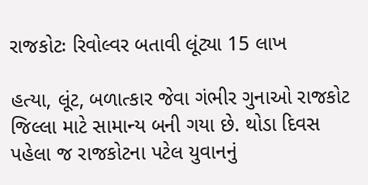રાજકોટઃ રિવોલ્વર બતાવી લૂંટ્યા 15 લાખ

હત્યા, લૂંટ, બળાત્કાર જેવા ગંભીર ગુનાઓ રાજકોટ જિલ્લા માટે સામાન્ય બની ગયા છે. થોડા દિવસ પહેલા જ રાજકોટના પટેલ યુવાનનું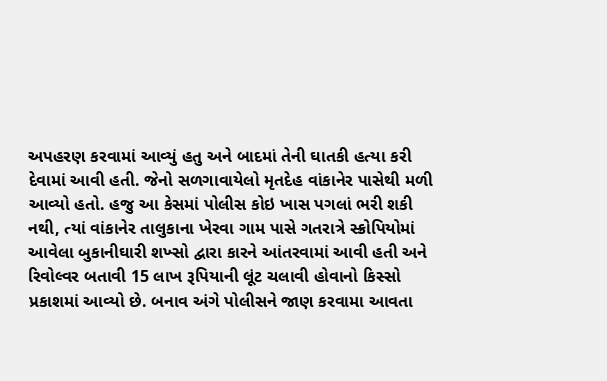અપહરણ કરવામાં આવ્યું હતુ અને બાદમાં તેની ઘાતકી હત્યા કરી દેવામાં આવી હતી. જેનો સળગાવાયેલો મૃતદેહ વાંકાનેર પાસેથી મળી આવ્યો હતો. હજુ આ કેસમાં પોલીસ કોઇ ખાસ પગલાં ભરી શકી નથી, ત્યાં વાંકાનેર તાલુકાના ખેરવા ગામ પાસે ગતરાત્રે સ્ક્રોપિયોમાં આવેલા બુકાનીઘારી શખ્સો દ્વારા કારને આંતરવામાં આવી હતી અને રિવોલ્વર બતાવી 15 લાખ રૂપિયાની લૂંટ ચલાવી હોવાનો કિસ્સો પ્રકાશમાં આવ્યો છે. બનાવ અંગે પોલીસને જાણ કરવામા આવતા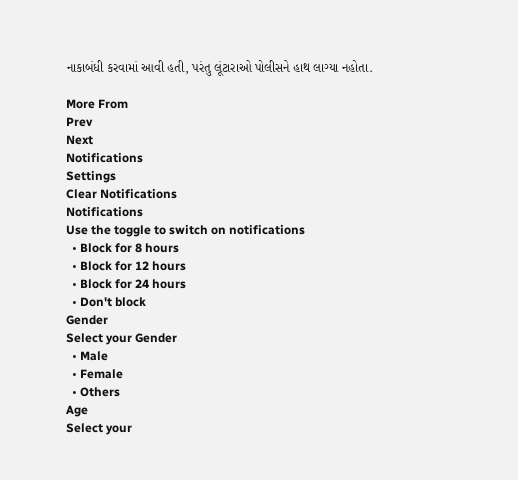નાકાબંધી કરવામાં આવી હતી, પરંતુ લૂંટારાઓ પોલીસને હાથ લાગ્યા નહોતા.

More From
Prev
Next
Notifications
Settings
Clear Notifications
Notifications
Use the toggle to switch on notifications
  • Block for 8 hours
  • Block for 12 hours
  • Block for 24 hours
  • Don't block
Gender
Select your Gender
  • Male
  • Female
  • Others
Age
Select your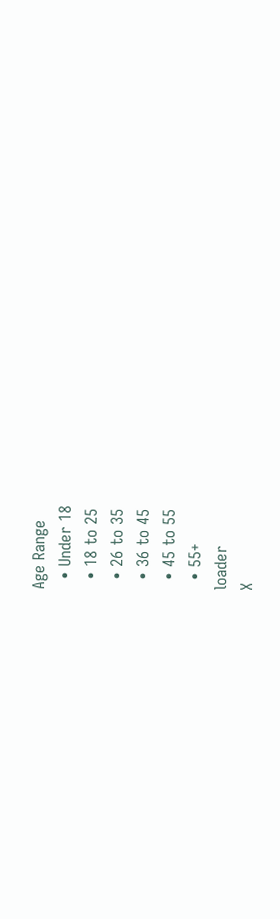Age Range
  • Under 18
  • 18 to 25
  • 26 to 35
  • 36 to 45
  • 45 to 55
  • 55+
loader
X